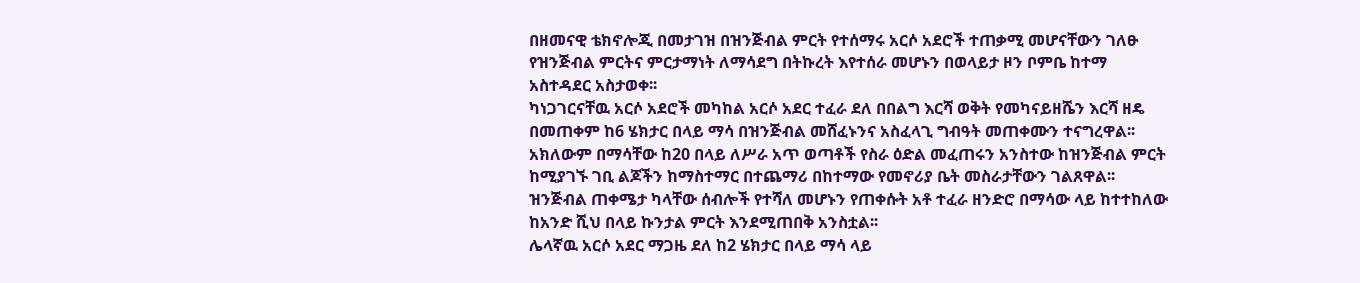በዘመናዊ ቴክኖሎጂ በመታገዝ በዝንጅብል ምርት የተሰማሩ አርሶ አደሮች ተጠቃሚ መሆናቸውን ገለፁ
የዝንጅብል ምርትና ምርታማነት ለማሳደግ በትኩረት እየተሰራ መሆኑን በወላይታ ዞን ቦምቤ ከተማ አስተዳደር አስታወቀ፡፡
ካነጋገርናቸዉ አርሶ አደሮች መካከል አርሶ አደር ተፈራ ደለ በበልግ እርሻ ወቅት የመካናይዘሼን እርሻ ዘዴ በመጠቀም ከ6 ሄክታር በላይ ማሳ በዝንጅብል መሸፈኑንና አስፈላጊ ግብዓት መጠቀሙን ተናግረዋል፡፡
አክለውም በማሳቸው ከ20 በላይ ለሥራ አጥ ወጣቶች የስራ ዕድል መፈጠሩን አንስተው ከዝንጅብል ምርት ከሚያገኙ ገቢ ልጆችን ከማስተማር በተጨማሪ በከተማው የመኖሪያ ቤት መስራታቸውን ገልጸዋል፡፡
ዝንጅብል ጠቀሜታ ካላቸው ሰብሎች የተሻለ መሆኑን የጠቀሱት አቶ ተፈራ ዘንድሮ በማሳው ላይ ከተተከለው ከአንድ ሺህ በላይ ኩንታል ምርት እንደሚጠበቅ አንስቷል፡፡
ሌላኛዉ አርሶ አደር ማጋዜ ደለ ከ2 ሄክታር በላይ ማሳ ላይ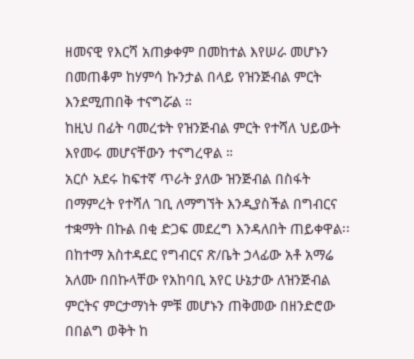ዘመናዊ የእርሻ አጠቃቀም በመከተል እየሠራ መሆኑን በመጠቆም ከሃምሳ ኩንታል በላይ የዝንጅብል ምርት እንደሚጠበቅ ተናግሯል ።
ከዚህ በፊት ባመረቱት የዝንጅብል ምርት የተሻለ ህይውት እየመሩ መሆናቸውን ተናግረዋል ።
አርሶ አደሩ ከፍተኛ ጥራት ያለው ዝንጅብል በስፋት በማምረት የተሻለ ገቢ ለማግኘት እንዲያስችል በግብርና ተቋማት በኩል በቂ ድጋፍ መደረግ እንዳለበት ጠይቀዋል፡፡
በከተማ አስተዳደር የግብርና ጽ/ቤት ኃላፊው አቶ አማሬ አለሙ በበኩላቸው የአከባቢ አየር ሁኔታው ለዝንጅብል ምርትና ምርታማነት ምቹ መሆኑን ጠቅመው በዘንድሮው በበልግ ወቅት ከ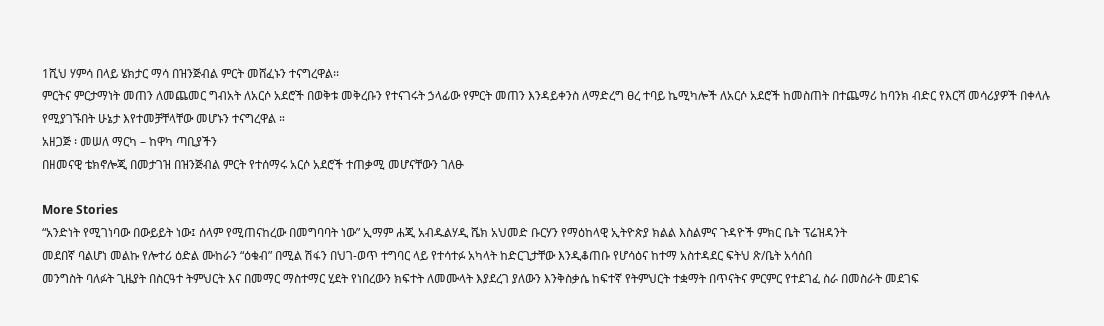1ሺህ ሃምሳ በላይ ሄክታር ማሳ በዝንጅብል ምርት መሸፈኑን ተናግረዋል፡፡
ምርትና ምርታማነት መጠን ለመጨመር ግብአት ለአርሶ አደሮች በወቅቱ መቅረቡን የተናገሩት ኃላፊው የምርት መጠን እንዳይቀንስ ለማድረግ ፀረ ተባይ ኬሚካሎች ለአርሶ አደሮች ከመስጠት በተጨማሪ ከባንክ ብድር የእርሻ መሳሪያዎች በቀላሉ የሚያገኙበት ሁኔታ እየተመቻቸላቸው መሆኑን ተናግረዋል ።
አዘጋጅ ፡ መሠለ ማርካ – ከዋካ ጣቢያችን
በዘመናዊ ቴክኖሎጂ በመታገዝ በዝንጅብል ምርት የተሰማሩ አርሶ አደሮች ተጠቃሚ መሆናቸውን ገለፁ

More Stories
“አንድነት የሚገነባው በውይይት ነው፤ ሰላም የሚጠናከረው በመግባባት ነው” ኢማም ሐጂ አብዱልሃዲ ሼክ አህመድ ቡርሃን የማዕከላዊ ኢትዮጵያ ክልል እስልምና ጉዳዮች ምክር ቤት ፕሬዝዳንት
መደበኛ ባልሆነ መልኩ የሎተሪ ዕድል ሙከራን “ዕቁብ” በሚል ሽፋን በህገ-ወጥ ተግባር ላይ የተሳተፉ አካላት ከድርጊታቸው እንዲቆጠቡ የሆሳዕና ከተማ አስተዳደር ፍትህ ጽ/ቤት አሳሰበ
መንግስት ባለፉት ጊዜያት በስርዓተ ትምህርት እና በመማር ማስተማር ሂደት የነበረውን ክፍተት ለመሙላት እያደረገ ያለውን እንቅስቃሴ ከፍተኛ የትምህርት ተቋማት በጥናትና ምርምር የተደገፈ ስራ በመስራት መደገፍ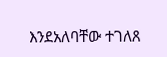እንደአለባቸው ተገለጸ